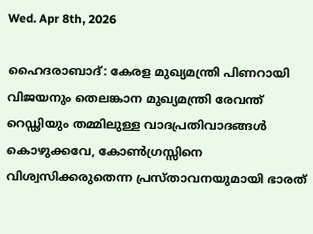Wed. Apr 8th, 2026

ഹൈദരാബാദ്: കേരള മുഖ്യമന്ത്രി പിണറായി വിജയനും തെലങ്കാന മുഖ്യമന്ത്രി രേവന്ത് റെഡ്ഢിയും തമ്മിലുള്ള വാദപ്രതിവാദങ്ങള്‍ കൊഴുക്കവേ, കോണ്‍ഗ്രസ്സിനെ വിശ്വസിക്കരുതെന്ന പ്രസ്താവനയുമായി ഭാരത്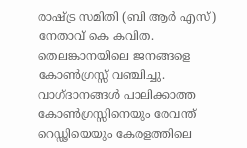രാഷ്ട്ര സമിതി (ബി ആര്‍ എസ്) നേതാവ് കെ കവിത. തെലങ്കാനയിലെ ജനങ്ങളെ കോണ്‍ഗ്രസ്സ് വഞ്ചിച്ചു. വാഗ്ദാനങ്ങള്‍ പാലിക്കാത്ത കോണ്‍ഗ്രസ്സിനെയും രേവന്ത് റെഡ്ഢിയെയും കേരളത്തിലെ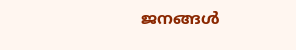ജനങ്ങള്‍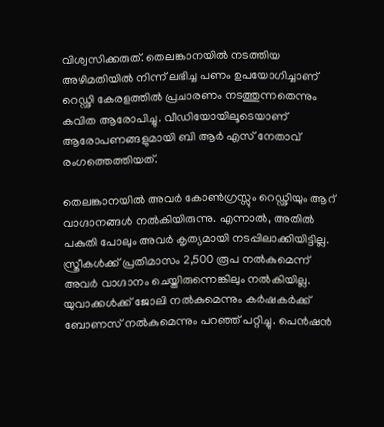വിശ്വസിക്കരുത്. തെലങ്കാനയില്‍ നടത്തിയ അഴിമതിയില്‍ നിന്ന് ലഭിച്ച പണം ഉപയോഗിച്ചാണ് റെഡ്ഢി കേരളത്തില്‍ പ്രചാരണം നടത്തുന്നതെന്നും കവിത ആരോപിച്ചു. വീഡിയോയിലൂടെയാണ് ആരോപണങ്ങളുമായി ബി ആര്‍ എസ് നേതാവ് രംഗത്തെത്തിയത്.

തെലങ്കാനയില്‍ അവര്‍ കോണ്‍ഗ്രസ്സും റെഡ്ഢിയും ആറ് വാഗ്ദാനങ്ങള്‍ നല്‍കിയിരുന്നു. എന്നാല്‍, അതില്‍ പകുതി പോലും അവര്‍ കൃത്യമായി നടപ്പിലാക്കിയിട്ടില്ല. സ്ത്രീകള്‍ക്ക് പ്രതിമാസം 2,500 രൂപ നല്‍കുമെന്ന് അവര്‍ വാഗ്ദാനം ചെയ്തിരുന്നെങ്കിലും നല്‍കിയില്ല. യുവാക്കള്‍ക്ക് ജോലി നല്‍കുമെന്നും കര്‍ഷകര്‍ക്ക് ബോണസ് നല്‍കുമെന്നും പറഞ്ഞ് പറ്റിച്ചു. പെന്‍ഷന്‍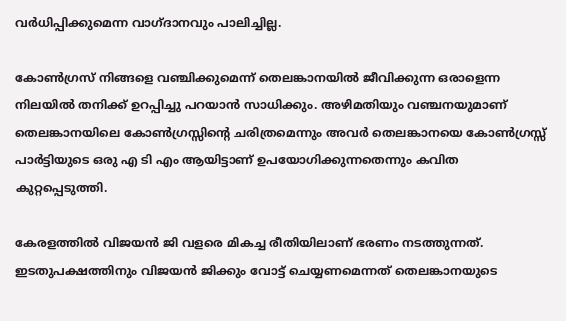വര്‍ധിപ്പിക്കുമെന്ന വാഗ്ദാനവും പാലിച്ചില്ല.

കോണ്‍ഗ്രസ് നിങ്ങളെ വഞ്ചിക്കുമെന്ന് തെലങ്കാനയില്‍ ജീവിക്കുന്ന ഒരാളെന്ന നിലയില്‍ തനിക്ക് ഉറപ്പിച്ചു പറയാന്‍ സാധിക്കും. അഴിമതിയും വഞ്ചനയുമാണ് തെലങ്കാനയിലെ കോണ്‍ഗ്രസ്സിന്റെ ചരിത്രമെന്നും അവര്‍ തെലങ്കാനയെ കോണ്‍ഗ്രസ്സ് പാര്‍ട്ടിയുടെ ഒരു എ ടി എം ആയിട്ടാണ് ഉപയോഗിക്കുന്നതെന്നും കവിത കുറ്റപ്പെടുത്തി.

കേരളത്തില്‍ വിജയന്‍ ജി വളരെ മികച്ച രീതിയിലാണ് ഭരണം നടത്തുന്നത്. ഇടതുപക്ഷത്തിനും വിജയന്‍ ജിക്കും വോട്ട് ചെയ്യണമെന്നത് തെലങ്കാനയുടെ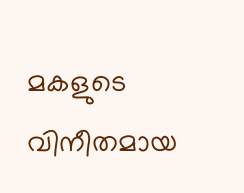മകളുടെ വിനീതമായ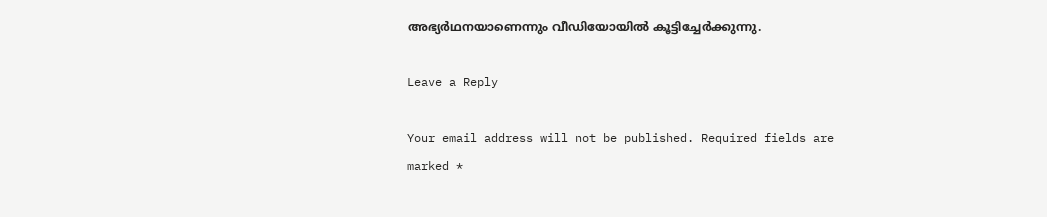അഭ്യര്‍ഥനയാണെന്നും വീഡിയോയില്‍ കൂട്ടിച്ചേര്‍ക്കുന്നു.

Leave a Reply

Your email address will not be published. Required fields are marked *